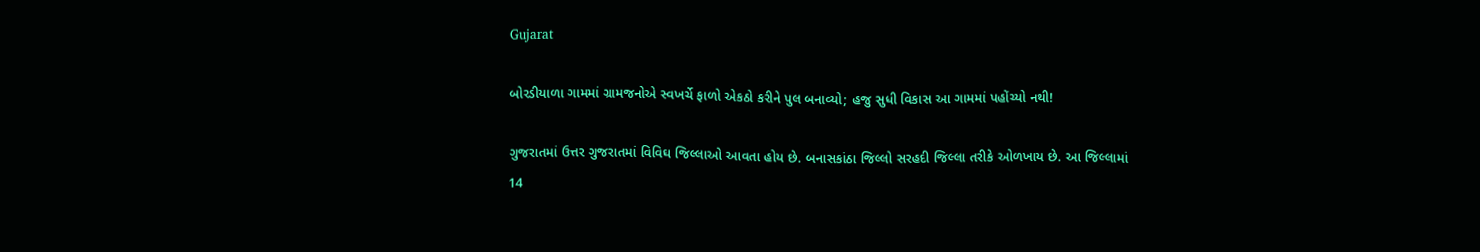Gujarat

બોરડીયાળા ગામમાં ગ્રામજનોએ સ્વખર્ચે ફાળો એકઠો કરીને પુલ બનાવ્યો; હજુ સુધી વિકાસ આ ગામમાં પહોંચ્યો નથી!

ગુજરાતમાં ઉત્તર ગુજરાતમાં વિવિઘ જિલ્લાઓ આવતા હોય છે. બનાસકાંઠા જિલ્લો સરહદી જિલ્લા તરીકે ઓળખાય છે. આ જિલ્લામાં 14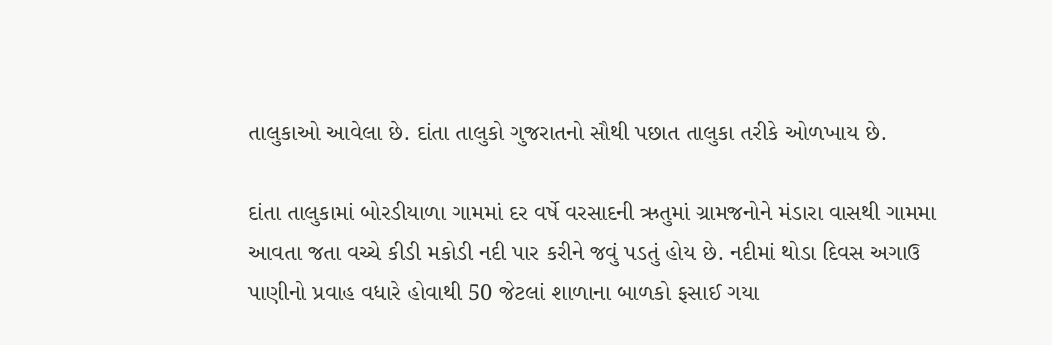તાલુકાઓ આવેલા છે. દાંતા તાલુકો ગુજરાતનો સૌથી પછાત તાલુકા તરીકે ઓળખાય છે.

દાંતા તાલુકામાં બોરડીયાળા ગામમાં દર વર્ષે વરસાદની ઋતુમાં ગ્રામજનોને મંડારા વાસથી ગામમા આવતા જતા વચ્ચે કીડી મકોડી નદી પાર કરીને જવું પડતું હોય છે. નદીમાં થોડા દિવસ અગાઉ પાણીનો પ્રવાહ વધારે હોવાથી 50 જેટલાં શાળાના બાળકો ફસાઈ ગયા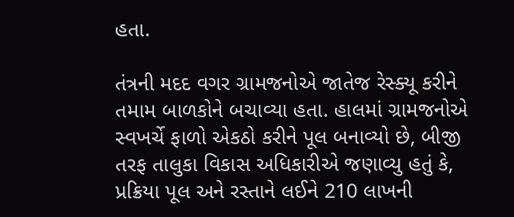હતા.

તંત્રની મદદ વગર ગ્રામજનોએ જાતેજ રેસ્ક્યૂ કરીને તમામ બાળકોને બચાવ્યા હતા. હાલમાં ગ્રામજનોએ સ્વખર્ચે ફાળો એકઠો કરીને પૂલ બનાવ્યો છે, બીજી તરફ તાલુકા વિકાસ અધિકારીએ જણાવ્યુ હતું કે, પ્રક્રિયા પૂલ અને રસ્તાને લઈને 210 લાખની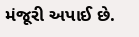મંજૂરી અપાઈ છે.